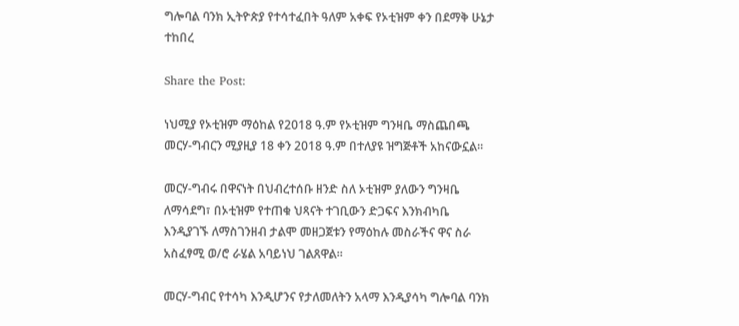ግሎባል ባንክ ኢትዮጵያ የተሳተፈበት ዓለም አቀፍ የኦቲዝም ቀን በደማቅ ሁኔታ ተከበረ

Share the Post:

ነህሚያ የኦቲዝም ማዕከል የ2018 ዓ.ም የኦቲዝም ግንዛቤ ማስጨበጫ መርሃ-ግብርን ሚያዚያ 18 ቀን 2018 ዓ.ም በተለያዩ ዝግጅቶች አከናውኗል።

መርሃ-ግብሩ በዋናነት በህብረተሰቡ ዘንድ ስለ ኦቲዝም ያለውን ግንዛቤ ለማሳደግ፣ በኦቲዝም የተጠቁ ህጻናት ተገቢውን ድጋፍና እንክብካቤ እንዲያገኙ ለማስገንዘብ ታልሞ መዘጋጀቱን የማዕከሉ መስራችና ዋና ስራ አስፈፃሚ ወ/ሮ ራሄል አባይነህ ገልጸዋል።

መርሃ-ግብር የተሳካ እንዲሆንና የታለመለትን አላማ እንዲያሳካ ግሎባል ባንክ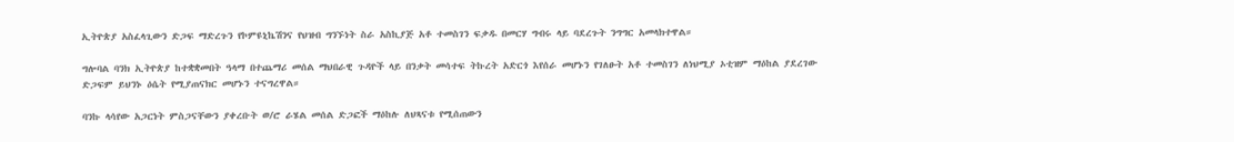ኢትዮጵያ አስፈላጊውን ድጋፍ ማድረጉን የኮምዩኒኬሽንና የህዝብ ግንኙነት ስራ አስኪያጅ አቶ ተመስገን ፍቃዱ በመርሃ ግብሩ ላይ ባደረጉት ንግግር አመላክተዋል።

ግሎባል ባንክ ኢትዮጵያ ከተቋቋመበት ዓላማ በተጨማሪ መሰል ማህበራዊ ጉዳዮች ላይ በንቃት መሳተፍ ትኩረት አድርጎ እየሰራ መሆኑን የገለፁት አቶ ተመስገን ለነህሚያ ኦቲዝም ማዕከል ያደረገው ድጋፍም ይህንኑ ዕሴት የሚያጠናክር መሆኑን ተናግረዋል።

ባንኩ ላሳየው አጋርነት ምስጋናቸውን ያቀረቡት ወ/ሮ ራሄል መሰል ድጋፎች ማዕከሉ ለህጻናቱ የሚሰጠውን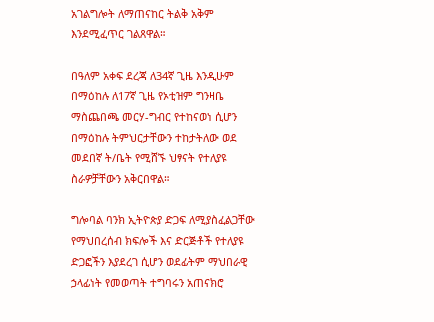አገልግሎት ለማጠናከር ትልቅ አቅም እንደሚፈጥር ገልጸዋል።

በዓለም አቀፍ ደረጃ ለ34ኛ ጊዜ እንዲሁም በማዕከሉ ለ17ኛ ጊዜ የኦቲዝም ግንዛቤ ማስጨበጫ መርሃ-ግብር የተከናወነ ሲሆን በማዕከሉ ትምህርታቸውን ተከታትለው ወደ መደበኛ ት/ቤት የሚሸኙ ህፃናት የተለያዩ ስራዎቻቸውን አቅርበዋል።

ግሎባል ባንክ ኢትዮጵያ ድጋፍ ለሚያስፈልጋቸው የማህበረሰብ ክፍሎች እና ድርጅቶች የተለያዩ ድጋፎችን እያደረገ ሲሆን ወደፊትም ማህበራዊ ኃላፊነት የመወጣት ተግባሩን አጠናክሮ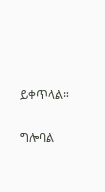ይቀጥላል።

ግሎባል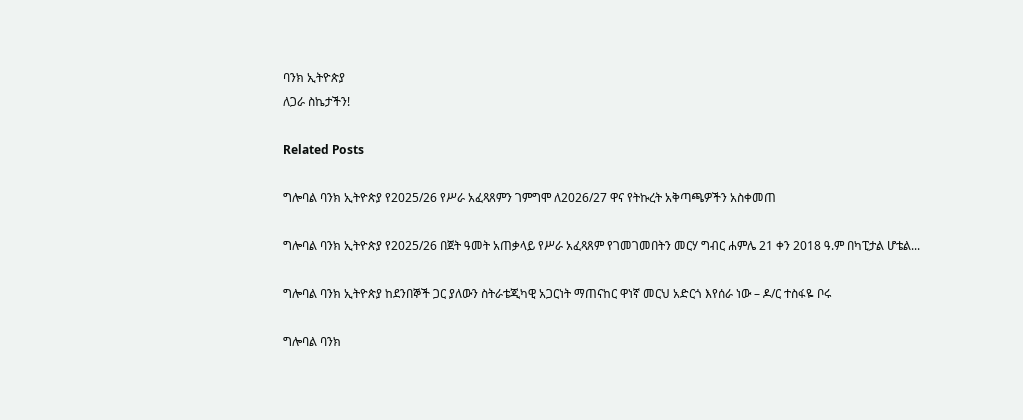ባንክ ኢትዮጵያ
ለጋራ ስኬታችን!

Related Posts

ግሎባል ባንክ ኢትዮጵያ የ2025/26 የሥራ አፈጻጸምን ገምግሞ ለ2026/27 ዋና የትኩረት አቅጣጫዎችን አስቀመጠ

ግሎባል ባንክ ኢትዮጵያ የ2025/26 በጀት ዓመት አጠቃላይ የሥራ አፈጻጸም የገመገመበትን መርሃ ግብር ሐምሌ 21 ቀን 2018 ዓ.ም በካፒታል ሆቴል...

ግሎባል ባንክ ኢትዮጵያ ከደንበኞች ጋር ያለውን ስትራቴጂካዊ አጋርነት ማጠናከር ዋነኛ መርህ አድርጎ እየሰራ ነው – ዶ/ር ተስፋዬ ቦሩ

ግሎባል ባንክ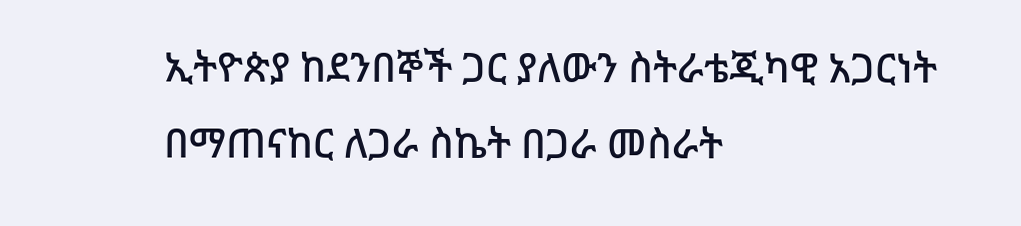ኢትዮጵያ ከደንበኞች ጋር ያለውን ስትራቴጂካዊ አጋርነት በማጠናከር ለጋራ ስኬት በጋራ መስራት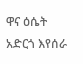ዋና ዕሴት አድርጎ እየሰራ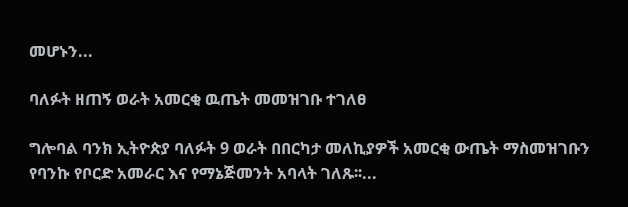መሆኑን...

ባለፉት ዘጠኝ ወራት አመርቂ ዉጤት መመዝገቡ ተገለፀ

ግሎባል ባንክ ኢትዮጵያ ባለፉት 9 ወራት በበርካታ መለኪያዎች አመርቂ ውጤት ማስመዝገቡን የባንኩ የቦርድ አመራር እና የማኔጅመንት አባላት ገለጹ፡፡...